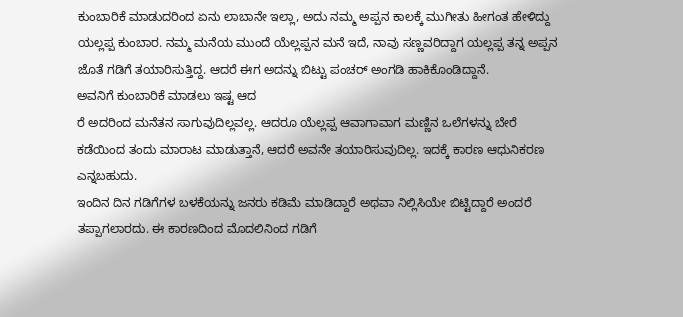ಕುಂಬಾರಿಕೆ ಮಾಡುದರಿಂದ ಏನು ಲಾಬಾನೇ ಇಲ್ಲಾ, ಅದು ನಮ್ಮ ಅಪ್ಪನ ಕಾಲಕ್ಕೆ ಮುಗೀತು ಹೀಗಂತ ಹೇಳಿದ್ದು ಯಲ್ಲಪ್ಪ ಕುಂಬಾರ. ನಮ್ಮ ಮನೆಯ ಮುಂದೆ ಯೆಲ್ಲಪ್ಪನ ಮನೆ ಇದೆ, ನಾವು ಸಣ್ಣವರಿದ್ದಾಗ ಯಲ್ಲಪ್ಪ ತನ್ನ ಅಪ್ಪನ ಜೊತೆ ಗಡಿಗೆ ತಯಾರಿಸುತ್ತಿದ್ದ. ಆದರೆ ಈಗ ಅದನ್ನು ಬಿಟ್ಟು ಪಂಚರ್ ಅಂಗಡಿ ಹಾಕಿಕೊಂಡಿದ್ದಾನೆ.
ಅವನಿಗೆ ಕುಂಬಾರಿಕೆ ಮಾಡಲು ಇಷ್ಟ ಆದ
ರೆ ಅದರಿಂದ ಮನೆತನ ಸಾಗುವುದಿಲ್ಲವಲ್ಲ. ಆದರೂ ಯೆಲ್ಲಪ್ಪ ಆವಾಗಾವಾಗ ಮಣ್ಣಿನ ಒಲೆಗಳನ್ನು ಬೇರೆ ಕಡೆಯಿಂದ ತಂದು ಮಾರಾಟ ಮಾಡುತ್ತಾನೆ, ಆದರೆ ಅವನೇ ತಯಾರಿಸುವುದಿಲ್ಲ. ಇದಕ್ಕೆ ಕಾರಣ ಆಧುನಿಕರಣ ಎನ್ನಬಹುದು.
ಇಂದಿನ ದಿನ ಗಡಿಗೆಗಳ ಬಳಕೆಯನ್ನು ಜನರು ಕಡಿಮೆ ಮಾಡಿದ್ದಾರೆ ಅಥವಾ ನಿಲ್ಲಿಸಿಯೇ ಬಿಟ್ಟಿದ್ದಾರೆ ಅಂದರೆ ತಪ್ಪಾಗಲಾರದು. ಈ ಕಾರಣದಿಂದ ಮೊದಲಿನಿಂದ ಗಡಿಗೆ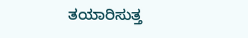ತಯಾರಿಸುತ್ತ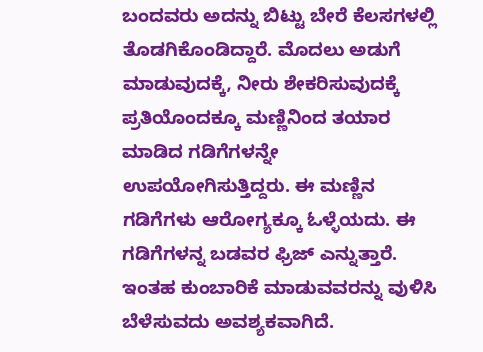ಬಂದವರು ಅದನ್ನು ಬಿಟ್ಟು ಬೇರೆ ಕೆಲಸಗಳಲ್ಲಿ ತೊಡಗಿಕೊಂಡಿದ್ದಾರೆ. ಮೊದಲು ಅಡುಗೆ ಮಾಡುವುದಕ್ಕೆ, ನೀರು ಶೇಕರಿಸುವುದಕ್ಕೆ ಪ್ರತಿಯೊಂದಕ್ಕೂ ಮಣ್ಣಿನಿಂದ ತಯಾರ ಮಾಡಿದ ಗಡಿಗೆಗಳನ್ನೇ ಉಪಯೋಗಿಸುತ್ತಿದ್ದರು. ಈ ಮಣ್ಣಿನ ಗಡಿಗೆಗಳು ಆರೋಗ್ಯಕ್ಕೂ ಓಳ್ಳೆಯದು. ಈ ಗಡಿಗೆಗಳನ್ನ ಬಡವರ ಫ್ರಿಜ್ ಎನ್ನುತ್ತಾರೆ.
ಇಂತಹ ಕುಂಬಾರಿಕೆ ಮಾಡುವವರನ್ನು ವುಳಿಸಿ ಬೆಳೆಸುವದು ಅವಶ್ಯಕವಾಗಿದೆ.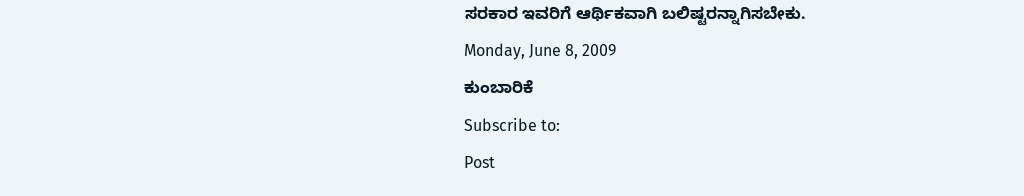ಸರಕಾರ ಇವರಿಗೆ ಆರ್ಥಿಕವಾಗಿ ಬಲಿಷ್ಟರನ್ನಾಗಿಸಬೇಕು.
Monday, June 8, 2009
ಕುಂಬಾರಿಕೆ
Subscribe to:
Post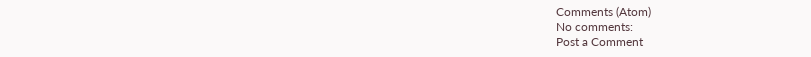Comments (Atom)
No comments:
Post a Comment